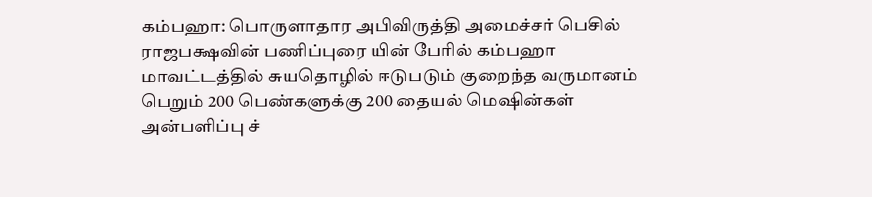கம்பஹா: பொருளாதார அபிவிருத்தி அமைச்சர் பெசில் ராஜபக்ஷவின் பணிப்புரை யின் பேரில் கம்பஹா மாவட்டத்தில் சுயதொழில் ஈடுபடும் குறைந்த வருமானம் பெறும் 200 பெண்களுக்கு 200 தையல் மெஷின்கள் அன்பளிப்பு ச்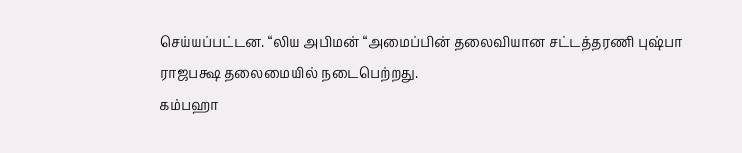செய்யப்பட்டன. “லிய அபிமன் “அமைப்பின் தலைவியான சட்டத்தரணி புஷ்பா ராஜபக்ஷ தலைமையில் நடைபெற்றது.
கம்பஹா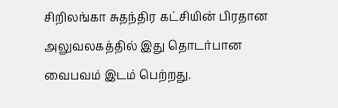சிறிலங்கா சுதந்திர கட்சியின் பிரதான அலுவலகத்தில் இது தொடர்பான வைபவம் இடம் பெற்றது.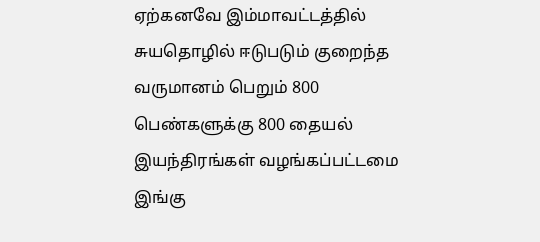ஏற்கனவே இம்மாவட்டத்தில் சுயதொழில் ஈடுபடும் குறைந்த வருமானம் பெறும் 800 பெண்களுக்கு 800 தையல் இயந்திரங்கள் வழங்கப்பட்டமை இங்கு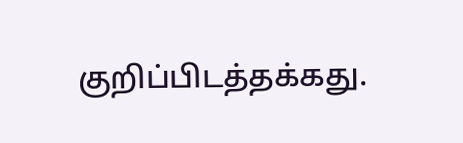குறிப்பிடத்தக்கது.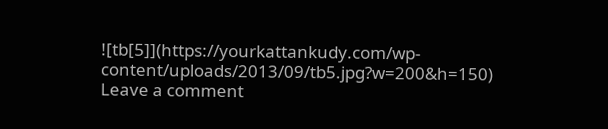![tb[5]](https://yourkattankudy.com/wp-content/uploads/2013/09/tb5.jpg?w=200&h=150)
Leave a comment